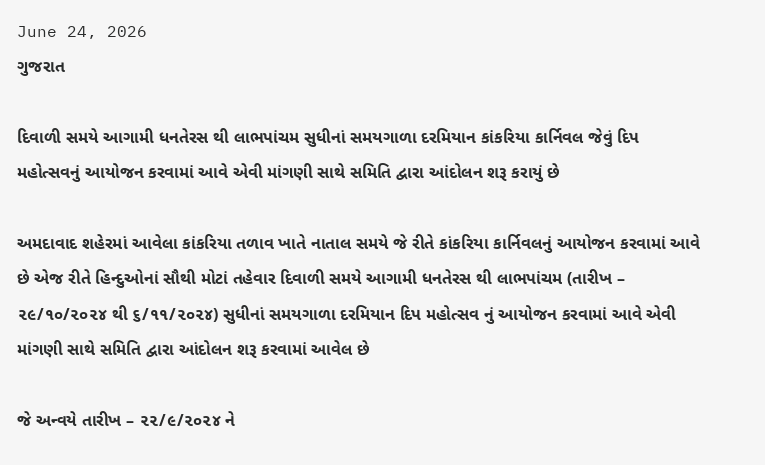June 24, 2026
ગુજરાત

દિવાળી સમયે આગામી ધનતેરસ થી લાભપાંચમ સુધીનાં સમયગાળા દરમિયાન કાંકરિયા કાર્નિવલ જેવું દિપ મહોત્સવનું આયોજન કરવામાં આવે એવી માંગણી સાથે સમિતિ દ્વારા આંદોલન શરૂ કરાયું છે

અમદાવાદ શહેરમાં આવેલા કાંકરિયા તળાવ ખાતે નાતાલ સમયે જે રીતે કાંકરિયા કાર્નિવલનું આયોજન કરવામાં આવે છે એજ રીતે હિન્દુઓનાં સૌથી મોટાં તહેવાર દિવાળી સમયે આગામી ધનતેરસ થી લાભપાંચમ (તારીખ – ૨૯/૧૦/૨૦૨૪ થી ૬/૧૧/૨૦૨૪) સુધીનાં સમયગાળા દરમિયાન દિપ મહોત્સવ નું આયોજન કરવામાં આવે એવી માંગણી સાથે સમિતિ દ્વારા આંદોલન શરૂ કરવામાં આવેલ છે

જે અન્વયે તારીખ – ૨૨/૯/૨૦૨૪ ને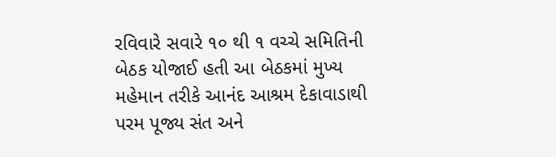રવિવારે સવારે ૧૦ થી ૧ વચ્ચે સમિતિની બેઠક યોજાઈ હતી આ બેઠકમાં મુખ્ય મહેમાન તરીકે આનંદ આશ્રમ દેકાવાડાથી પરમ પૂજ્ય સંત અને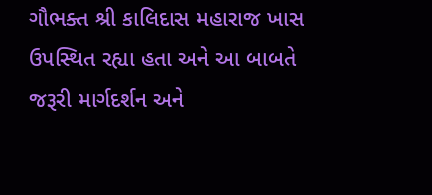ગૌભક્ત શ્રી કાલિદાસ મહારાજ ખાસ ઉપસ્થિત રહ્યા હતા અને આ બાબતે જરૂરી માર્ગદર્શન અને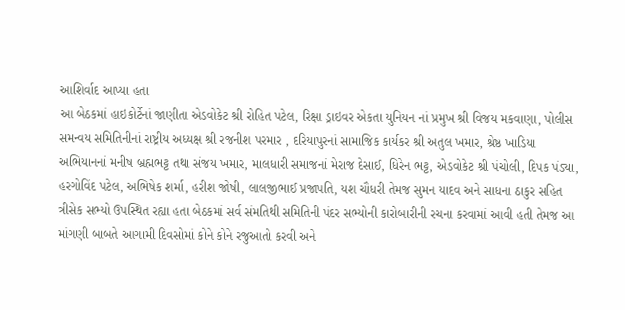આશિર્વાદ આપ્યા હતા
આ બેઠકમાં હાઇકોર્ટેનાં જાણીતા એડવોકેટ શ્રી રોહિત પટેલ, રિક્ષા ડ્રાઇવર એકતા યુનિયન નાં પ્રમુખ શ્રી વિજય મકવાણા, પોલીસ સમન્વય સમિતિનીનાં રાષ્ટ્રીય અધ્યક્ષ શ્રી રજનીશ પરમાર , દરિયાપુરનાં સામાજિક કાર્યકર શ્રી અતુલ ખમાર, શ્રેષ્ઠ ખાડિયા અભિયાનનાં મનીષ બ્રહ્મભટ્ટ તથા સંજય ખમાર, માલધારી સમાજનાં મેરાજ દેસાઈ, ધિરેન ભટ્ટ, એડવોકેટ શ્રી પંચોલી, દિપક પંડ્યા, હરગોવિંદ પટેલ, અભિષેક શર્મા, હરીશ જોષી, લાલજીભાઈ પ્રજાપતિ, યશ ચૌધરી તેમજ સુમન યાદવ અને સાધના ઠાકુર સહિત ત્રીસેક સભ્યો ઉપસ્થિત રહ્યા હતા બેઠકમાં સર્વ સંમતિથી સમિતિની પંદર સભ્યોની કારોબારીની રચના કરવામાં આવી હતી તેમજ આ માંગણી બાબતે આગામી દિવસોમાં કોને કોને રજુઆતો કરવી અને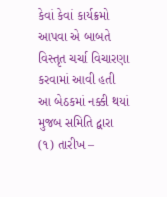કેવાં કેવાં કાર્યક્રમો આપવા એ બાબતે વિસ્તૃત ચર્ચા વિચારણા કરવામાં આવી હતી
આ બેઠકમાં નક્કી થયાં મુજબ સમિતિ દ્વારા (૧) તારીખ –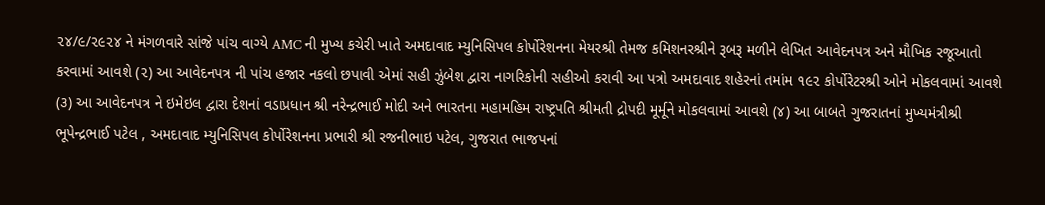૨૪/૯/૨૯૨૪ ને મંગળવારે સાંજે પાંચ વાગ્યે AMC ની મુખ્ય કચેરી ખાતે અમદાવાદ મ્યુનિસિપલ કોર્પોરેશનના મેયરશ્રી તેમજ કમિશનરશ્રીને રૂબરૂ મળીને લેખિત આવેદનપત્ર અને મૌખિક રજૂઆતો કરવામાં આવશે (૨) આ આવેદનપત્ર ની પાંચ હજાર નકલો છપાવી એમાં સહી ઝુંબેશ દ્વારા નાગરિકોની સહીઓ કરાવી આ પત્રો અમદાવાદ શહેરનાં તમાંમ ૧૯૨ કોર્પોરેટરશ્રી ઓને મોકલવામાં આવશે (૩) આ આવેદનપત્ર ને ઇમેઇલ દ્વારા દેશનાં વડાપ્રધાન શ્રી નરેન્દ્રભાઈ મોદી અને ભારતના મહામહિમ રાષ્ટ્રપતિ શ્રીમતી દ્રોપદી મૂર્મૂને મોકલવામાં આવશે (૪) આ બાબતે ગુજરાતનાં મુખ્યમંત્રીશ્રી ભૂપેન્દ્રભાઈ પટેલ , અમદાવાદ મ્યુનિસિપલ કોર્પોરેશનના પ્રભારી શ્રી રજનીભાઇ પટેલ, ગુજરાત ભાજપનાં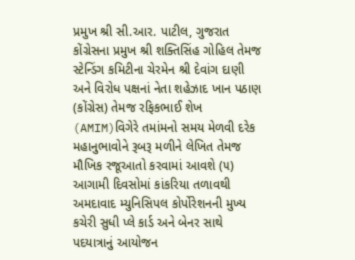પ્રમુખ શ્રી સી.આર. પાટીલ, ગુજરાત કોંગ્રેસના પ્રમુખ શ્રી શક્તિસિંહ ગોહિલ તેમજ સ્ટેન્ડિંગ કમિટીના ચેરમેન શ્રી દેવાંગ દાણી અને વિરોધ પક્ષનાં નેતા શહેઝાદ ખાન પઠાણ (કોંગ્રેસ) તેમજ રફિકભાઈ શેખ (AMIM)વિગેરે તમાંમનો સમય મેળવી દરેક મહાનુભાવોને રૂબરૂ મળીને લેખિત તેમજ મૌખિક રજૂઆતો કરવામાં આવશે (૫) આગામી દિવસોમાં કાંકરિયા તળાવથી અમદાવાદ મ્યુનિસિપલ કોર્પોરેશનની મુખ્ય કચેરી સુધી પ્લે કાર્ડ અને બેનર સાથે પદયાત્રાનું આયોજન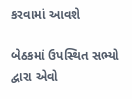કરવામાં આવશે

બેઠકમાં ઉપસ્થિત સભ્યો દ્વારા એવો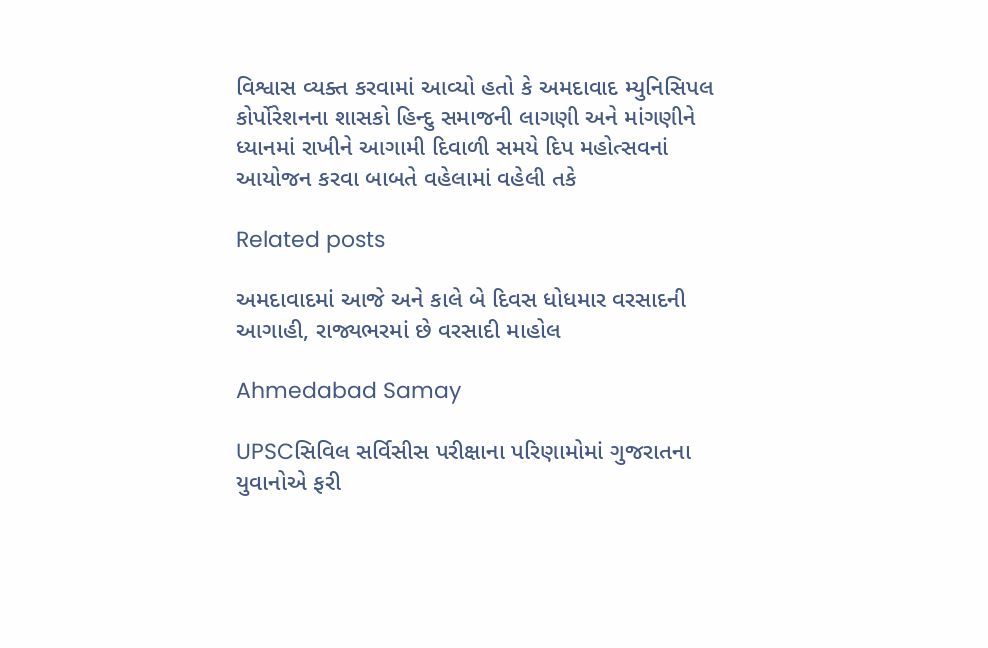વિશ્વાસ વ્યક્ત કરવામાં આવ્યો હતો કે અમદાવાદ મ્યુનિસિપલ કોર્પોરેશનના શાસકો હિન્દુ સમાજની લાગણી અને માંગણીને ધ્યાનમાં રાખીને આગામી દિવાળી સમયે દિપ મહોત્સવનાં આયોજન કરવા બાબતે વહેલામાં વહેલી તકે

Related posts

અમદાવાદમાં આજે અને કાલે બે દિવસ ધોધમાર વરસાદની આગાહી, રાજ્યભરમાં છે વરસાદી માહોલ

Ahmedabad Samay

UPSCસિવિલ સર્વિસીસ પરીક્ષાના પરિણામોમાં ગુજરાતના યુવાનોએ ફરી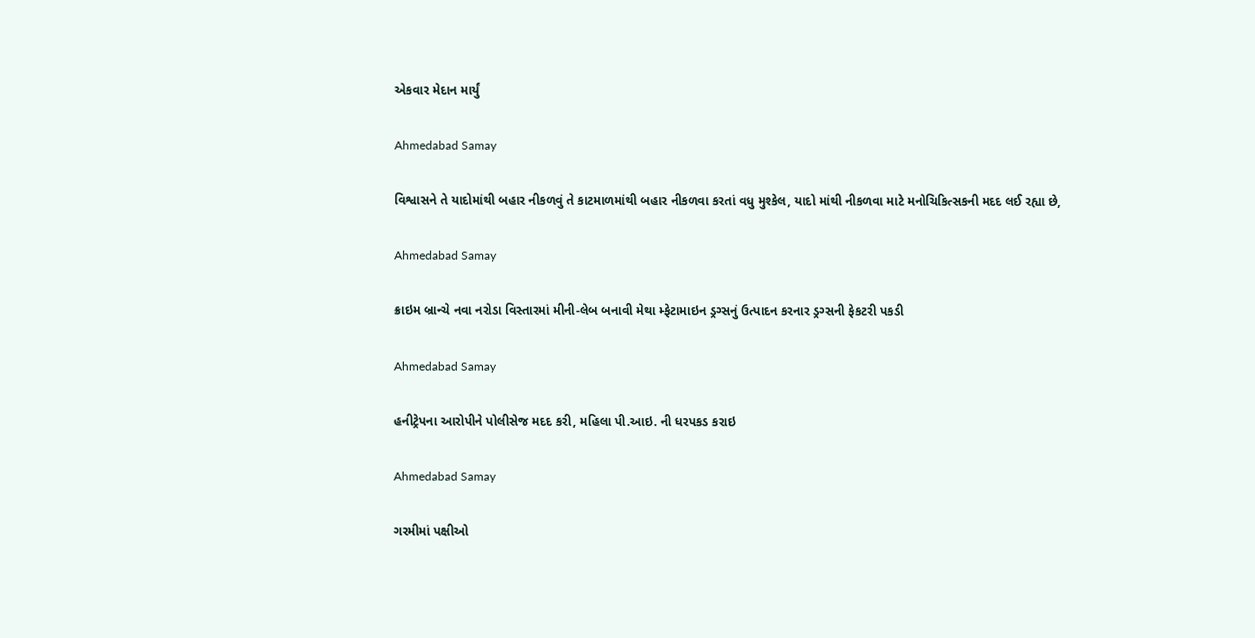એકવાર મેદાન માર્યું

Ahmedabad Samay

વિશ્વાસને તે યાદોમાંથી બહાર નીકળવું તે કાટમાળમાંથી બહાર નીકળવા કરતાં વધુ મુશ્કેલ, યાદો માંથી નીકળવા માટે મનોચિકિત્સકની મદદ લઈ રહ્યા છે,

Ahmedabad Samay

ક્રાઇમ બ્રાન્ચે નવા નરોડા વિસ્તારમાં મીની-લેબ બનાવી મેથા મ્ફેટામાઇન ડ્રગ્સનું ઉત્પાદન કરનાર ડ્રગ્સની ફેકટરી પકડી

Ahmedabad Samay

હનીટ્રેપના આરોપીને પોલીસેજ મદદ કરી, મહિલા પી.આઇ. ની ધરપકડ કરાઇ

Ahmedabad Samay

ગરમીમાં પક્ષીઓ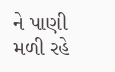ને પાણી મળી રહે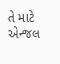તે માટે એન્જલ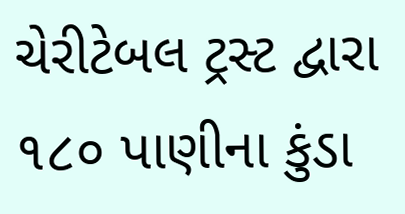ચેરીટેબલ ટ્રસ્ટ દ્વારા ૧૮૦ પાણીના કુંડા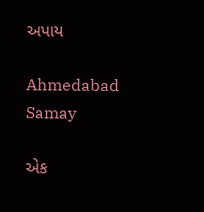અપાય

Ahmedabad Samay

એક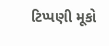ટિપ્પણી મૂકો